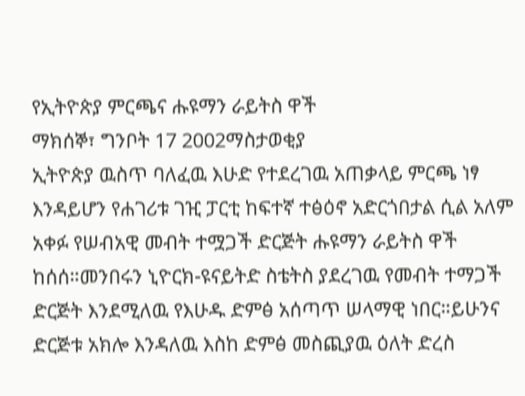የኢትዮጵያ ምርጫና ሑዩማን ራይትስ ዋች
ማክሰኞ፣ ግንቦት 17 2002ማስታወቂያ
ኢትዮጵያ ዉስጥ ባለፈዉ እሁድ የተደረገዉ አጠቃላይ ምርጫ ነፃ እንዳይሆን የሐገሪቱ ገዢ ፓርቲ ከፍተኛ ተፅዕኖ አድርጎበታል ሲል አለም አቀፉ የሠብአዊ መብት ተሟጋች ድርጅት ሑዩማን ራይትስ ዋች ከሰሰ።መንበሩን ኒዮርክ-ዩናይትድ ስቴትስ ያደረገዉ የመብት ተማጋች ድርጅት እንደሚለዉ የእሁዱ ድምፅ አሰጣጥ ሠላማዊ ነበር።ይሁንና ድርጅቱ አክሎ እንዳለዉ እስከ ድምፅ መስጪያዉ ዕለት ድረስ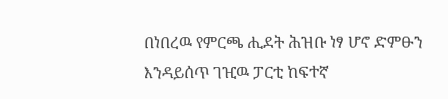በነበረዉ የምርጫ ሒደት ሕዝቡ ነፃ ሆኖ ድምፁን እንዳይሰጥ ገዢዉ ፓርቲ ከፍተኛ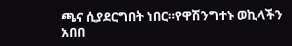ጫና ሲያደርግበት ነበር።የዋሽንግተኑ ወኪላችን አበበ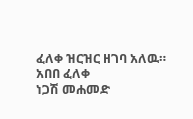ፈለቀ ዝርዝር ዘገባ አለዉ።
አበበ ፈለቀ
ነጋሽ መሐመድ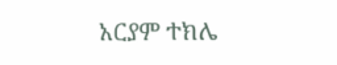አርያም ተክሌ